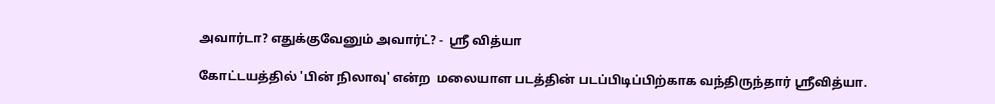அவார்டா? எதுக்குவேனும் அவார்ட்? -  ஸ்ரீ வித்யா

கோட்டயத்தில் 'பின் நிலாவு' என்ற  மலையாள படத்தின் படப்பிடிப்பிற்காக வந்திருந்தார் ஸ்ரீவித்யா.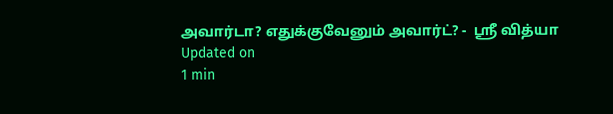அவார்டா? எதுக்குவேனும் அவார்ட்? -  ஸ்ரீ வித்யா
Updated on
1 min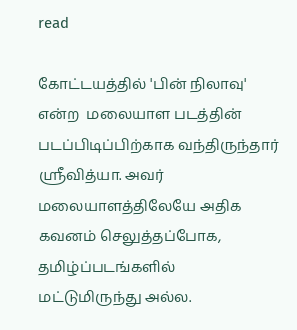read

கோட்டயத்தில் 'பின் நிலாவு' என்ற  மலையாள படத்தின் படப்பிடிப்பிற்காக வந்திருந்தார் ஸ்ரீவித்யா. அவர் மலையாளத்திலேயே அதிக கவனம் செலுத்தப்போக, தமிழ்ப்படங்களில் மட்டுமிருந்து அல்ல.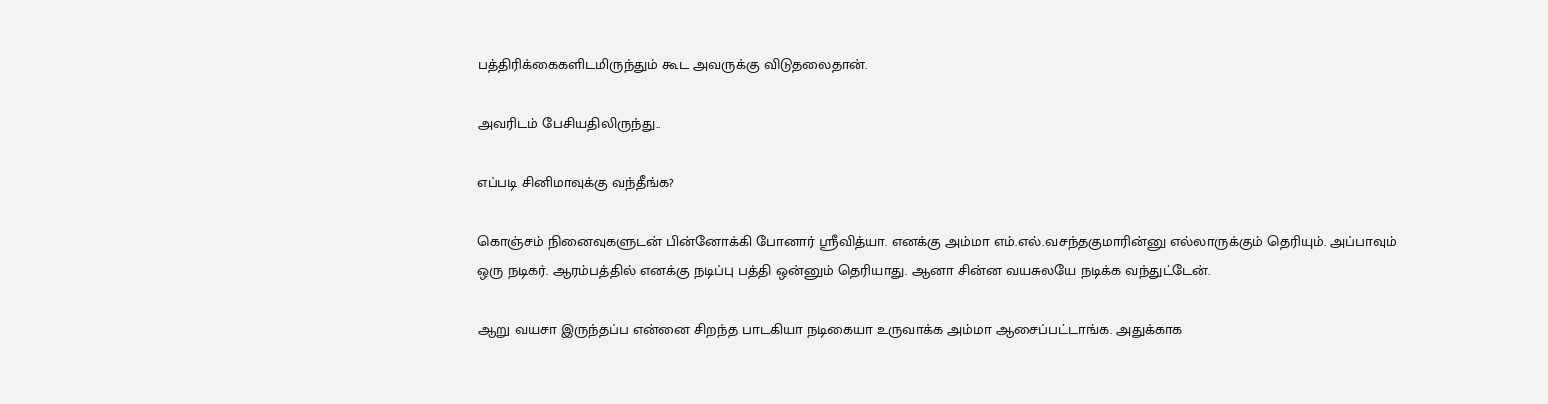பத்திரிக்கைகளிடமிருந்தும் கூட அவருக்கு விடுதலைதான்.

அவரிடம் பேசியதிலிருந்து..

எப்படி சினிமாவுக்கு வந்தீங்க?

கொஞ்சம் நினைவுகளுடன் பின்னோக்கி போனார் ஸ்ரீவித்யா. எனக்கு அம்மா எம்.எல்.வசந்தகுமாரின்னு எல்லாருக்கும் தெரியும். அப்பாவும் ஒரு நடிகர். ஆரம்பத்தில் எனக்கு நடிப்பு பத்தி ஒன்னும் தெரியாது. ஆனா சின்ன வயசுலயே நடிக்க வந்துட்டேன்.

ஆறு வயசா இருந்தப்ப என்னை சிறந்த பாடகியா நடிகையா உருவாக்க அம்மா ஆசைப்பட்டாங்க. அதுக்காக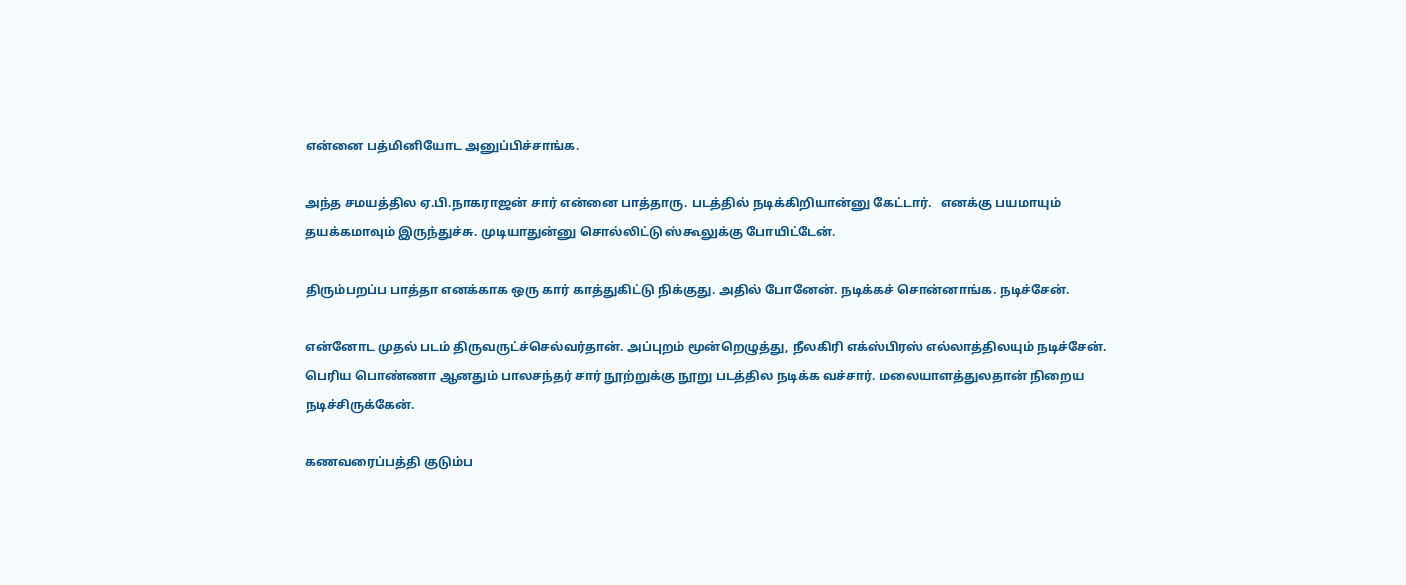என்னை பத்மினியோட அனுப்பிச்சாங்க.

அந்த சமயத்தில ஏ.பி.நாகராஜன் சார் என்னை பாத்தாரு. படத்தில் நடிக்கிறியான்னு கேட்டார்.   எனக்கு பயமாயும் தயக்கமாவும் இருந்துச்சு. முடியாதுன்னு சொல்லிட்டு ஸ்கூலுக்கு போயிட்டேன்.

திரும்பறப்ப பாத்தா எனக்காக ஒரு கார் காத்துகிட்டு நிக்குது. அதில் போனேன். நடிக்கச் சொன்னாங்க. நடிச்சேன்.

என்னோட முதல் படம் திருவருட்ச்செல்வர்தான். அப்புறம் மூன்றெழுத்து, நீலகிரி எக்ஸ்பிரஸ் எல்லாத்திலயும் நடிச்சேன். பெரிய பொண்ணா ஆனதும் பாலசந்தர் சார் நூற்றுக்கு நூறு படத்தில நடிக்க வச்சார். மலையாளத்துலதான் நிறைய நடிச்சிருக்கேன்.

கணவரைப்பத்தி குடும்ப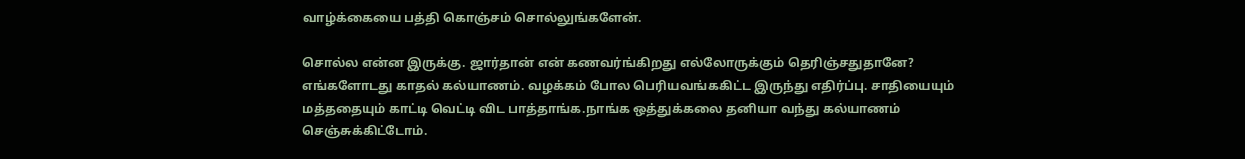வாழ்க்கையை பத்தி கொஞ்சம் சொல்லுங்களேன்.

சொல்ல என்ன இருக்கு. ஜார்தான் என் கணவர்ங்கிறது எல்லோருக்கும் தெரிஞ்சதுதானே? எங்களோடது காதல் கல்யாணம். வழக்கம் போல பெரியவங்ககிட்ட இருந்து எதிர்ப்பு. சாதியையும் மத்ததையும் காட்டி வெட்டி விட பாத்தாங்க.நாங்க ஒத்துக்கலை தனியா வந்து கல்யாணம் செஞ்சுக்கிட்டோம்.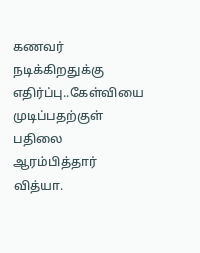கணவர் நடிக்கிறதுக்கு எதிர்ப்பு..கேள்வியை முடிப்பதற்குள் பதிலை ஆரம்பித்தார் வித்யா.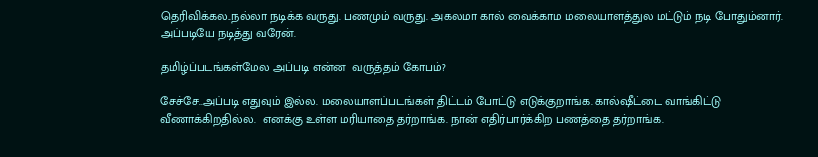தெரிவிக்கல..நல்லா நடிக்க வருது. பணமும் வருது. அகலமா கால் வைக்காம மலையாளத்துல மட்டும் நடி போதும்னார். அப்படியே நடித்து வரேன்.

தமிழ்ப்படங்கள்மேல அப்படி என்ன  வருத்தம் கோபம்?

சேச்சே..அப்படி எதுவும் இல்ல. மலையாளப்படங்கள் திட்டம் போட்டு எடுக்குறாங்க. கால்ஷீட்டை வாங்கிட்டு வீணாக்கிறதில்ல.  எனக்கு உள்ள மரியாதை தர்றாங்க. நான் எதிர்பார்க்கிற பணத்தை தர்றாங்க.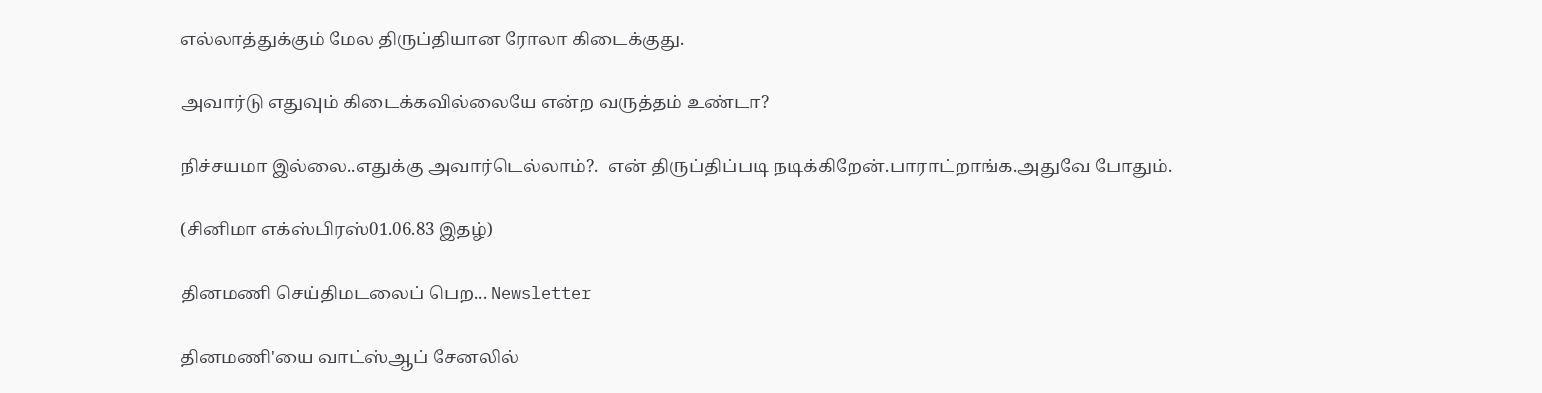எல்லாத்துக்கும் மேல திருப்தியான ரோலா கிடைக்குது.

அவார்டு எதுவும் கிடைக்கவில்லையே என்ற வருத்தம் உண்டா?

நிச்சயமா இல்லை..எதுக்கு அவார்டெல்லாம்?.  என் திருப்திப்படி நடிக்கிறேன்.பாராட்றாங்க.அதுவே போதும்.

(சினிமா எக்ஸ்பிரஸ்01.06.83 இதழ்)

தினமணி செய்திமடலைப் பெற... Newsletter

தினமணி'யை வாட்ஸ்ஆப் சேனலில்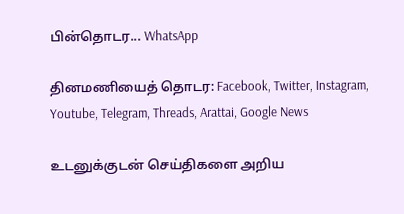பின்தொடர... WhatsApp

தினமணியைத் தொடர: Facebook, Twitter, Instagram, Youtube, Telegram, Threads, Arattai, Google News

உடனுக்குடன் செய்திகளை அறிய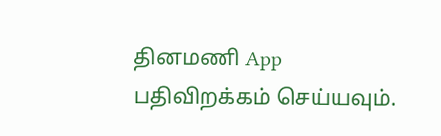தினமணி App பதிவிறக்கம் செய்யவும்.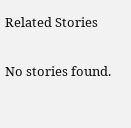Related Stories

No stories found.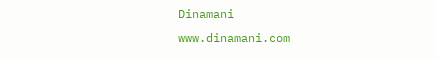Dinamani
www.dinamani.com